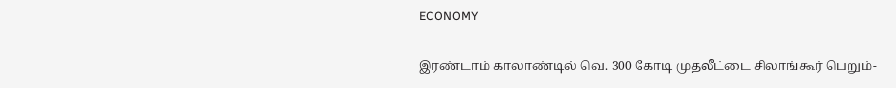ECONOMY

இரண்டாம் காலாண்டில் வெ. 300 கோடி முதலீட்டை சிலாங்கூர் பெறும்-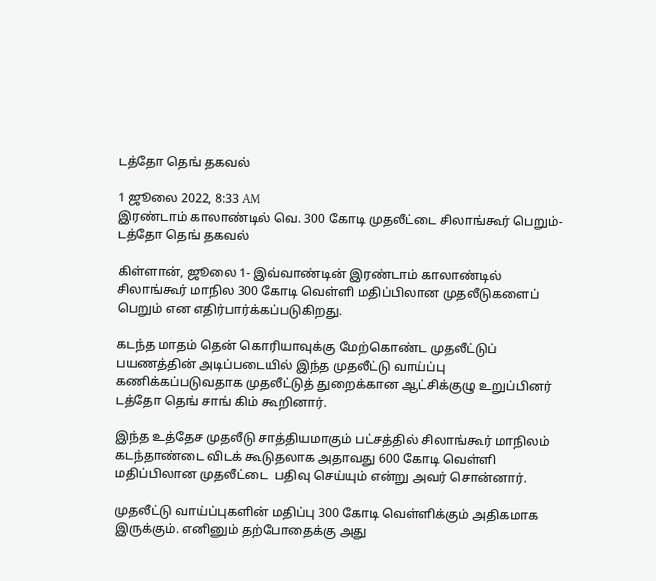டத்தோ தெங் தகவல்

1 ஜூலை 2022, 8:33 AM
இரண்டாம் காலாண்டில் வெ. 300 கோடி முதலீட்டை சிலாங்கூர் பெறும்-டத்தோ தெங் தகவல்

கிள்ளான், ஜூலை 1- இவ்வாண்டின் இரண்டாம் காலாண்டில் சிலாங்கூர் மாநில 300 கோடி வெள்ளி மதிப்பிலான முதலீடுகளைப் பெறும் என எதிர்பார்க்கப்படுகிறது.

கடந்த மாதம் தென் கொரியாவுக்கு மேற்கொண்ட முதலீட்டுப் பயணத்தின் அடிப்படையில் இந்த முதலீட்டு வாய்ப்பு கணிக்கப்படுவதாக முதலீட்டுத் துறைக்கான ஆட்சிக்குழு உறுப்பினர் டத்தோ தெங் சாங் கிம் கூறினார்.

இந்த உத்தேச முதலீடு சாத்தியமாகும் பட்சத்தில் சிலாங்கூர் மாநிலம் கடந்தாண்டை விடக் கூடுதலாக அதாவது 600 கோடி வெள்ளி மதிப்பிலான முதலீட்டை  பதிவு செய்யும் என்று அவர் சொன்னார்.

முதலீட்டு வாய்ப்புகளின் மதிப்பு 300 கோடி வெள்ளிக்கும் அதிகமாக இருக்கும். எனினும் தற்போதைக்கு அது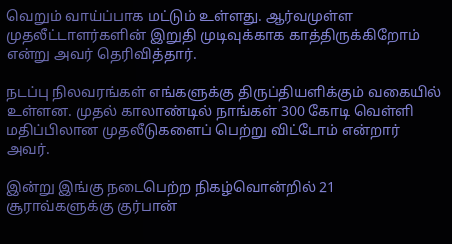வெறும் வாய்ப்பாக மட்டும் உள்ளது. ஆர்வமுள்ள முதலீட்டாளர்களின் இறுதி முடிவுக்காக காத்திருக்கிறோம் என்று அவர் தெரிவித்தார்.

நடப்பு நிலவரங்கள் எங்களுக்கு திருப்தியளிக்கும் வகையில் உள்ளன. முதல் காலாண்டில் நாங்கள் 300 கோடி வெள்ளி மதிப்பிலான முதலீடுகளைப் பெற்று விட்டோம் என்றார் அவர்.

இன்று இங்கு நடைபெற்ற நிகழ்வொன்றில் 21 சூராவ்களுக்கு குர்பான்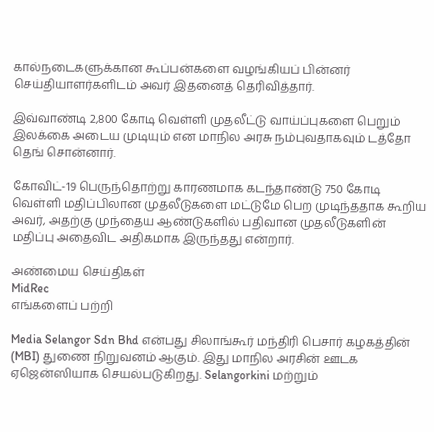கால்நடைகளுக்கான கூப்பன்களை வழங்கியப் பின்னர் செய்தியாளர்களிடம் அவர் இதனைத் தெரிவித்தார்.

இவ்வாண்டி 2,800 கோடி வெள்ளி முதலீட்டு வாய்ப்புகளை பெறும் இலக்கை அடைய முடியும் என மாநில அரசு நம்புவதாகவும் டத்தோ தெங் சொன்னார்.

கோவிட்-19 பெருந்தொற்று காரணமாக கடந்தாண்டு 750 கோடி வெள்ளி மதிப்பிலான முதலீடுகளை மட்டுமே பெற முடிந்ததாக கூறிய அவர், அதற்கு முந்தைய ஆண்டுகளில் பதிவான முதலீடுகளின் மதிப்பு அதைவிட அதிகமாக இருந்தது என்றார்.

அண்மைய செய்திகள்
MidRec
எங்களைப் பற்றி

Media Selangor Sdn Bhd என்பது சிலாங்கூர் மந்திரி பெசார் கழகத்தின் (MBI) துணை நிறுவனம் ஆகும். இது மாநில அரசின் ஊடக ஏஜென்ஸியாக செயல்படுகிறது. Selangorkini மற்றும்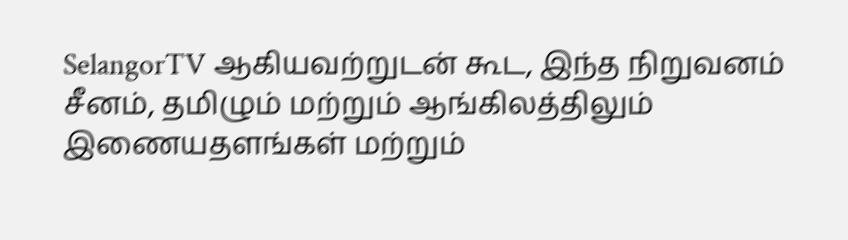SelangorTV ஆகியவற்றுடன் கூட, இந்த நிறுவனம் சீனம், தமிழும் மற்றும் ஆங்கிலத்திலும் இணையதளங்கள் மற்றும்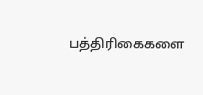பத்திரிகைகளை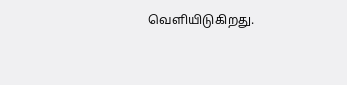வெளியிடுகிறது.